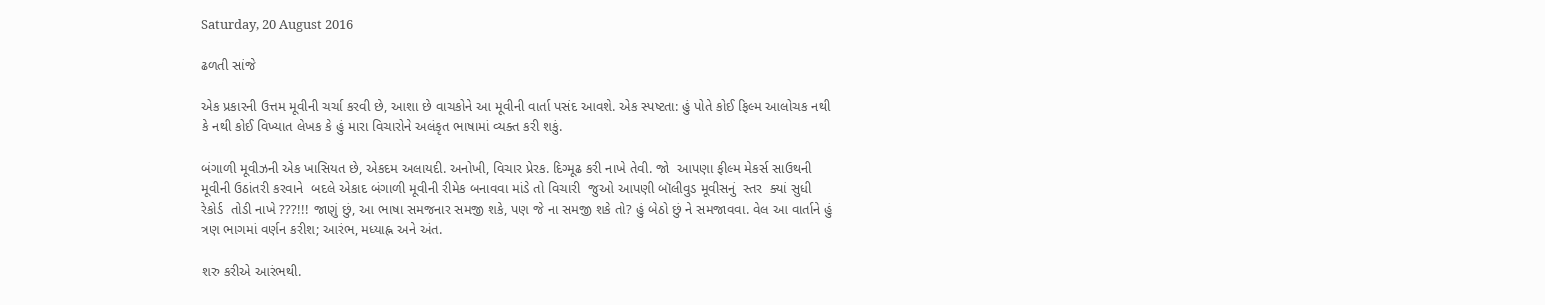Saturday, 20 August 2016

ઢળતી સાંજે

એક પ્રકારની ઉત્તમ મૂવીની ચર્ચા કરવી છે, આશા છે વાચકોને આ મૂવીની વાર્તા પસંદ આવશે. એક સ્પષ્ટતા: હું પોતે કોઈ ફિલ્મ આલોચક નથી કે નથી કોઈ વિખ્યાત લેખક કે હું મારા વિચારોને અલંકૃત ભાષામાં વ્યક્ત કરી શકું.

બંગાળી મૂવીઝની એક ખાસિયત છે, એકદમ અલાયદી. અનોખી, વિચાર પ્રેરક. દિગ્મૂઢ કરી નાખે તેવી. જો  આપણા ફીલ્મ મેકર્સ સાઉથની મૂવીની ઉઠાંતરી કરવાને  બદલે એકાદ બંગાળી મૂવીની રીમેક બનાવવા માંડે તો વિચારી  જુઓ આપણી બૉલીવુડ મૂવીસનું  સ્તર  ક્યાં સુધી રેકોર્ડ  તોડી નાખે ???!!! જાણું છું, આ ભાષા સમજનાર સમજી શકે, પણ જે ના સમજી શકે તો? હું બેઠો છું ને સમજાવવા. વેલ આ વાર્તાને હું ત્રણ ભાગમાં વર્ણન કરીશ; આરંભ, મધ્યાહ્ન અને અંત.

શરુ કરીએ આરંભથી.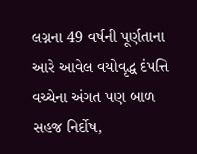લગ્નના 49 વર્ષની પૂર્ણતાના આરે આવેલ વયોવૃદ્ધ દંપત્તિ વચ્ચેના અંગત પણ બાળ સહજ નિર્દોષ,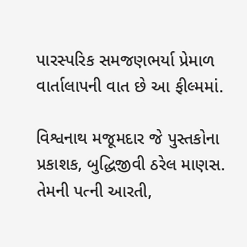પારસ્પરિક સમજણભર્યા પ્રેમાળ વાર્તાલાપની વાત છે આ ફીલ્મમાં.

વિશ્વનાથ મજૂમદાર જે પુસ્તકોના પ્રકાશક, બુદ્ધિજીવી ઠરેલ માણસ. તેમની પત્ની આરતી,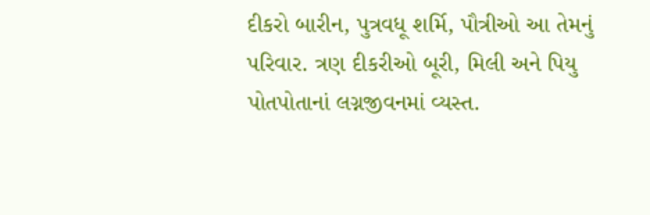દીકરો બારીન, પુત્રવધૂ શર્મિ, પૌત્રીઓ આ તેમનું પરિવાર. ત્રણ દીકરીઓ બૂરી, મિલી અને પિયુ પોતપોતાનાં લગ્નજીવનમાં વ્યસ્ત.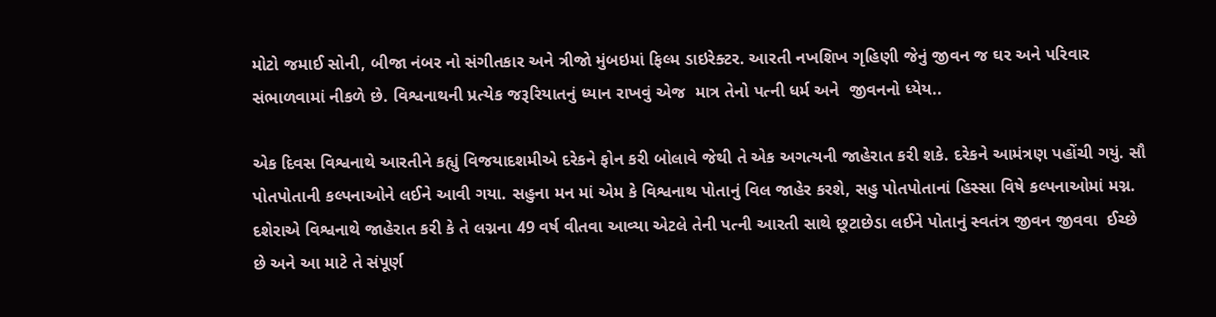મોટો જમાઈ સોની, બીજા નંબર નો સંગીતકાર અને ત્રીજો મુંબઇમાં ફિલ્મ ડાઇરેક્ટર. આરતી નખશિખ ગૃહિણી જેનું જીવન જ ઘર અને પરિવાર સંભાળવામાં નીકળે છે. વિશ્વનાથની પ્રત્યેક જરૂરિયાતનું ધ્યાન રાખવું એજ  માત્ર તેનો પત્ની ધર્મ અને  જીવનનો ધ્યેય..

એક દિવસ વિશ્વનાથે આરતીને કહ્યું વિજયાદશમીએ દરેકને ફોન કરી બોલાવે જેથી તે એક અગત્યની જાહેરાત કરી શકે. દરેકને આમંત્રણ પહોંચી ગયું. સૌ પોતપોતાની કલ્પનાઓને લઈને આવી ગયા. સહુના મન માં એમ કે વિશ્વનાથ પોતાનું વિલ જાહેર કરશે, સહુ પોતપોતાનાં હિસ્સા વિષે કલ્પનાઓમાં મગ્ન. દશેરાએ વિશ્વનાથે જાહેરાત કરી કે તે લગ્નના 49 વર્ષ વીતવા આવ્યા એટલે તેની પત્ની આરતી સાથે છૂટાછેડા લઈને પોતાનું સ્વતંત્ર જીવન જીવવા  ઈચ્છે છે અને આ માટે તે સંપૂર્ણ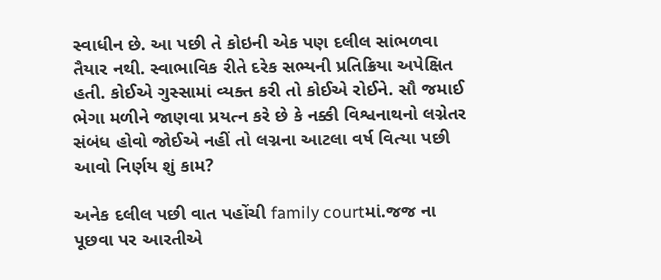સ્વાધીન છે. આ પછી તે કોઇની એક પણ દલીલ સાંભળવા તૈયાર નથી. સ્વાભાવિક રીતે દરેક સભ્યની પ્રતિક્રિયા અપેક્ષિત હતી. કોઈએ ગુસ્સામાં વ્યક્ત કરી તો કોઈએ રોઈને. સૌ જમાઈ ભેગા મળીને જાણવા પ્રયત્ન કરે છે કે નક્કી વિશ્વનાથનો લગ્નેતર સંબંધ હોવો જોઈએ નહીં તો લગ્નના આટલા વર્ષ વિત્યા પછી આવો નિર્ણય શું કામ?

અનેક દલીલ પછી વાત પહોંચી family courtમાં.જજ ના પૂછવા પર આરતીએ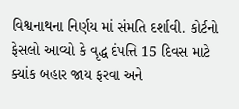વિશ્વનાથના નિર્ણય માં સંમતિ દર્શાવી. કોર્ટનો ફેસલો આવ્યો કે વૃદ્ધ દંપત્તિ 15 દિવસ માટે ક્યાંક બહાર જાય ફરવા અને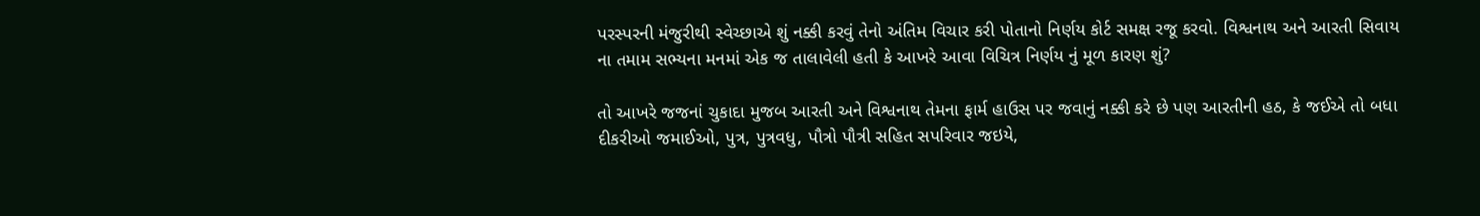પરસ્પરની મંજુરીથી સ્વેચ્છાએ શું નક્કી કરવું તેનો અંતિમ વિચાર કરી પોતાનો નિર્ણય કોર્ટ સમક્ષ રજૂ કરવો. વિશ્વનાથ અને આરતી સિવાય ના તમામ સભ્યના મનમાં એક જ તાલાવેલી હતી કે આખરે આવા વિચિત્ર નિર્ણય નું મૂળ કારણ શું?

તો આખરે જજનાં ચુકાદા મુજબ આરતી અને વિશ્વનાથ તેમના ફાર્મ હાઉસ પર જવાનું નક્કી કરે છે પણ આરતીની હઠ, કે જઈએ તો બધા દીકરીઓ જમાઈઓ, પુત્ર, પુત્રવધુ, પૌત્રો પૌત્રી સહિત સપરિવાર જઇયે,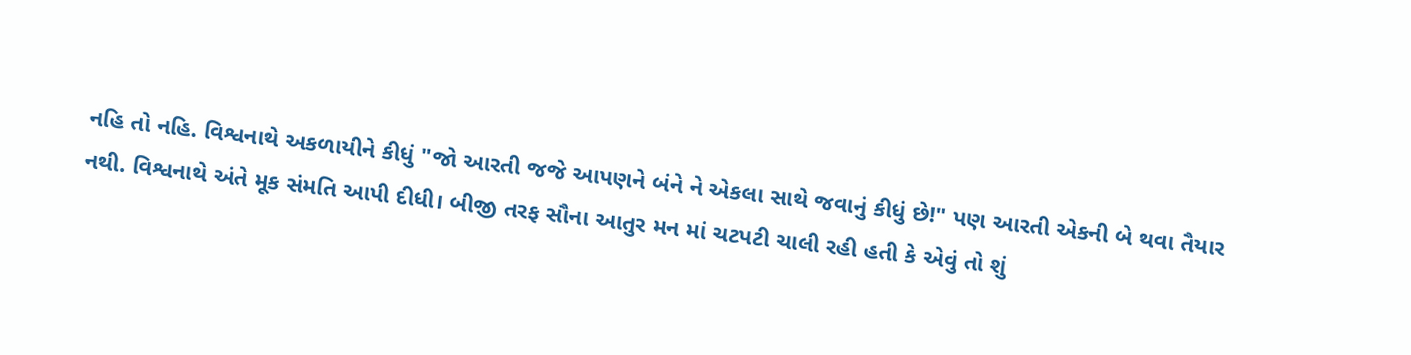નહિ તો નહિ. વિશ્વનાથે અકળાયીને કીધું "જો આરતી જજે આપણને બંને ને એકલા સાથે જવાનું કીધું છે!" પણ આરતી એકની બે થવા તૈયાર નથી. વિશ્વનાથે અંતે મૂક સંમતિ આપી દીધી। બીજી તરફ સૌના આતુર મન માં ચટપટી ચાલી રહી હતી કે એવું તો શું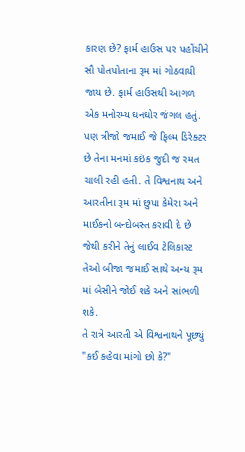કારણ છે? ફાર્મ હાઉસ પર પહોંચીને સૌ પોતપોતાના રૂમ માં ગોઠવાયી જાય છે. ફાર્મ હાઉસથી આગળ એક મનોરમ્ય ઘનઘોર જંગલ હતું. પણ ત્રીજો જમાઈ જે ફિલ્મ ડિરેક્ટર છે તેના મનમાં કઇંક જુદી જ રમત ચાલી રહી હતી. તે વિશ્વનાથ અને આરતીના રૂમ માં છુપા કેમેરા અને માઈકનો બન્દોબસ્ત કરાવી દે છે જેથી કરીને તેનું લાઈવ ટેલિકાસ્ટ તેઓ બીજા જમાઈ સાથે અન્ય રૂમ માં બેસીને જોઈ શકે અને સાંભળી શકે.
તે રાત્રે આરતી એ વિશ્વનાથને પૂછ્યું "કઈ કહેવા માંગો છો કે?"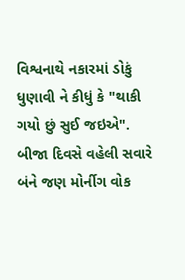વિશ્વનાથે નકારમાં ડોકું ધુણાવી ને કીધું કે "થાકી ગયો છું સુઈ જઇએ". બીજા દિવસે વહેલી સવારે બંને જણ મોર્નીગ વોક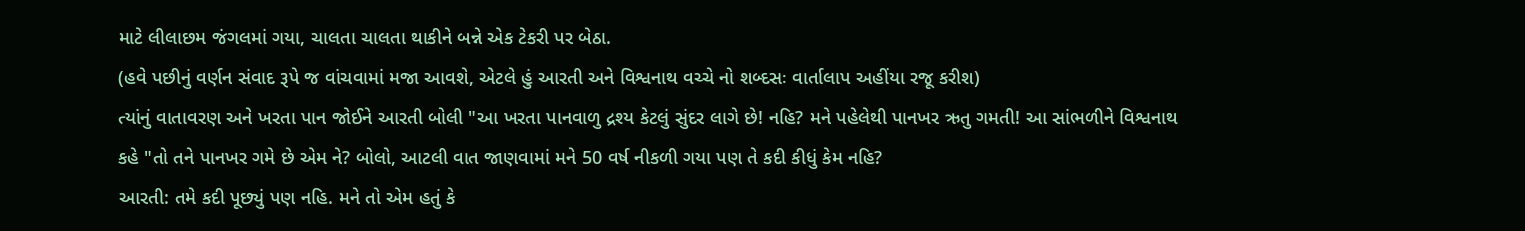માટે લીલાછમ જંગલમાં ગયા, ચાલતા ચાલતા થાકીને બન્ને એક ટેકરી પર બેઠા.
(હવે પછીનું વર્ણન સંવાદ રૂપે જ વાંચવામાં મજા આવશે, એટલે હું આરતી અને વિશ્વનાથ વચ્ચે નો શબ્દસઃ વાર્તાલાપ અહીંયા રજૂ કરીશ)
ત્યાંનું વાતાવરણ અને ખરતા પાન જોઈને આરતી બોલી "આ ખરતા પાનવાળુ દ્રશ્ય કેટલું સુંદર લાગે છે! નહિ? મને પહેલેથી પાનખર ઋતુ ગમતી! આ સાંભળીને વિશ્વનાથ કહે "તો તને પાનખર ગમે છે એમ ને? બોલો, આટલી વાત જાણવામાં મને 50 વર્ષ નીકળી ગયા પણ તે કદી કીધું કેમ નહિ?
આરતી: તમે કદી પૂછ્યું પણ નહિ. મને તો એમ હતું કે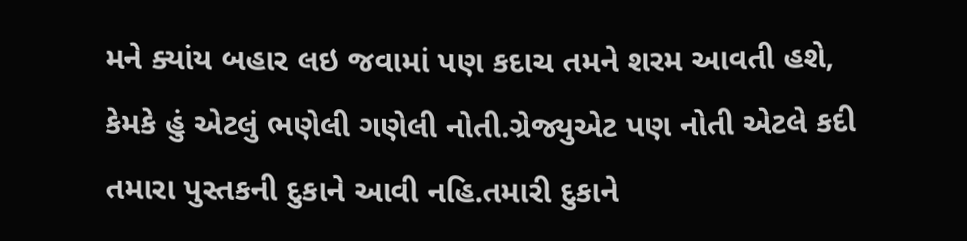મને ક્યાંય બહાર લઇ જવામાં પણ કદાચ તમને શરમ આવતી હશે, કેમકે હું એટલું ભણેલી ગણેલી નોતી.ગ્રેજ્યુએટ પણ નોતી એટલે કદી તમારા પુસ્તકની દુકાને આવી નહિ.તમારી દુકાને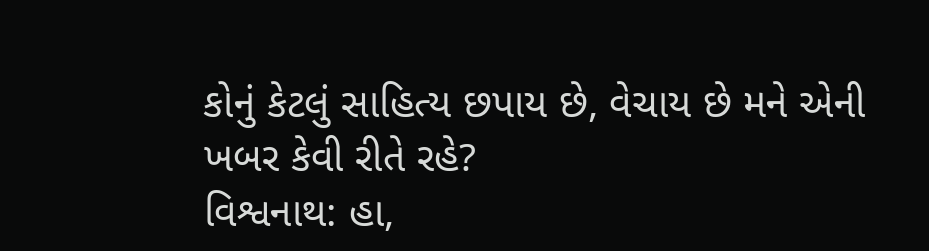કોનું કેટલું સાહિત્ય છપાય છે, વેચાય છે મને એની ખબર કેવી રીતે રહે?
વિશ્વનાથ: હા,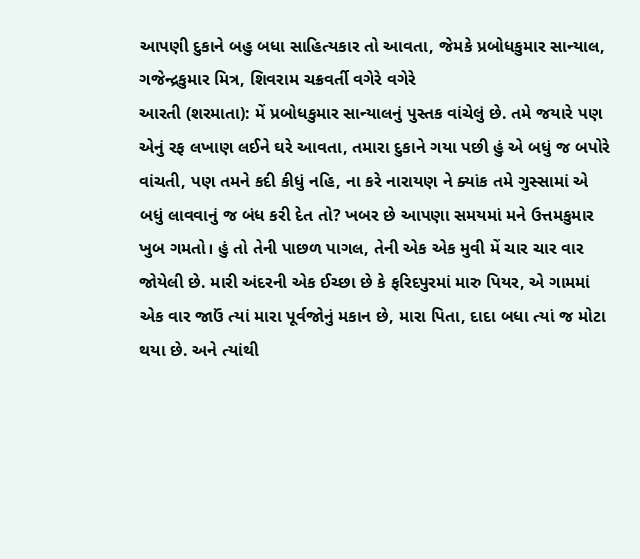આપણી દુકાને બહુ બધા સાહિત્યકાર તો આવતા, જેમકે પ્રબોધકુમાર સાન્યાલ, ગજેન્દ્રકુમાર મિત્ર, શિવરામ ચક્રવર્તી વગેરે વગેરે
આરતી (શરમાતા): મેં પ્રબોધકુમાર સાન્યાલનું પુસ્તક વાંચેલું છે. તમે જયારે પણ એનું રફ લખાણ લઈને ઘરે આવતા, તમારા દુકાને ગયા પછી હું એ બધું જ બપોરે વાંચતી, પણ તમને કદી કીધું નહિ, ના કરે નારાયણ ને ક્યાંક તમે ગુસ્સામાં એ બધું લાવવાનું જ બંધ કરી દેત તો? ખબર છે આપણા સમયમાં મને ઉત્તમકુમાર ખુબ ગમતો। હું તો તેની પાછળ પાગલ, તેની એક એક મુવી મેં ચાર ચાર વાર જોયેલી છે. મારી અંદરની એક ઈચ્છા છે કે ફરિદપુરમાં મારુ પિયર, એ ગામમાં એક વાર જાઉં ત્યાં મારા પૂર્વજોનું મકાન છે, મારા પિતા, દાદા બધા ત્યાં જ મોટા થયા છે. અને ત્યાંથી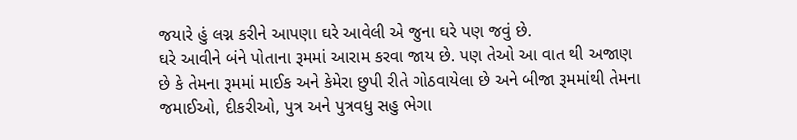જયારે હું લગ્ન કરીને આપણા ઘરે આવેલી એ જુના ઘરે પણ જવું છે.
ઘરે આવીને બંને પોતાના રૂમમાં આરામ કરવા જાય છે. પણ તેઓ આ વાત થી અજાણ છે કે તેમના રૂમમાં માઈક અને કેમેરા છુપી રીતે ગોઠવાયેલા છે અને બીજા રૂમમાંથી તેમના જમાઈઓ, દીકરીઓ, પુત્ર અને પુત્રવધુ સહુ ભેગા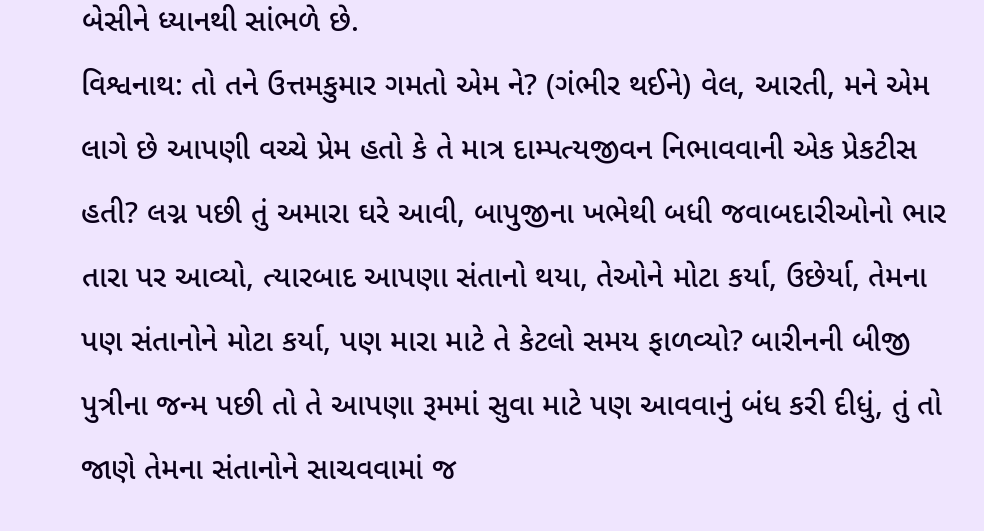બેસીને ધ્યાનથી સાંભળે છે.
વિશ્વનાથ: તો તને ઉત્તમકુમાર ગમતો એમ ને? (ગંભીર થઈને) વેલ, આરતી, મને એમ લાગે છે આપણી વચ્ચે પ્રેમ હતો કે તે માત્ર દામ્પત્યજીવન નિભાવવાની એક પ્રેકટીસ હતી? લગ્ન પછી તું અમારા ઘરે આવી, બાપુજીના ખભેથી બધી જવાબદારીઓનો ભાર તારા પર આવ્યો, ત્યારબાદ આપણા સંતાનો થયા, તેઓને મોટા કર્યા, ઉછેર્યા, તેમના પણ સંતાનોને મોટા કર્યા, પણ મારા માટે તે કેટલો સમય ફાળવ્યો? બારીનની બીજી પુત્રીના જન્મ પછી તો તે આપણા રૂમમાં સુવા માટે પણ આવવાનું બંધ કરી દીધું, તું તો જાણે તેમના સંતાનોને સાચવવામાં જ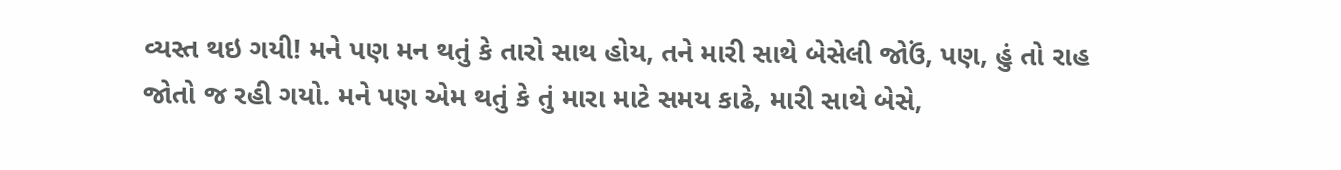વ્યસ્ત થઇ ગયી! મને પણ મન થતું કે તારો સાથ હોય, તને મારી સાથે બેસેલી જોઉં, પણ, હું તો રાહ જોતો જ રહી ગયો. મને પણ એમ થતું કે તું મારા માટે સમય કાઢે, મારી સાથે બેસે,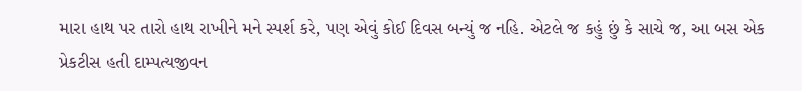મારા હાથ પર તારો હાથ રાખીને મને સ્પર્શ કરે, પણ એવું કોઈ દિવસ બન્યું જ નહિ. એટલે જ કહું છું કે સાચે જ, આ બસ એક પ્રેકટીસ હતી દામ્પત્યજીવન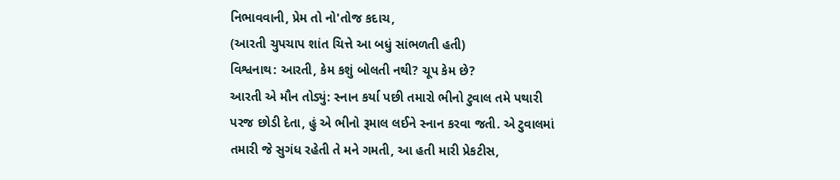નિભાવવાની, પ્રેમ તો નો'તોજ કદાચ,
(આરતી ચુપચાપ શાંત ચિત્તે આ બધું સાંભળતી હતી)
વિશ્વનાથ: આરતી, કેમ કશું બોલતી નથી? ચૂપ કેમ છે?
આરતી એ મૌન તોડ્યું: સ્નાન કર્યા પછી તમારો ભીનો ટુવાલ તમે પથારી પરજ છોડી દેતા, હું એ ભીનો રૂમાલ લઈને સ્નાન કરવા જતી. એ ટુવાલમાં તમારી જે સુગંધ રહેતી તે મને ગમતી, આ હતી મારી પ્રેકટીસ,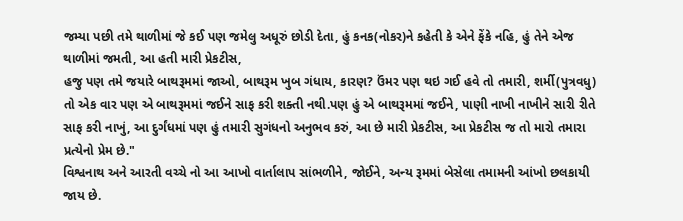જમ્યા પછી તમે થાળીમાં જે કઈ પણ જમેલુ અધૂરું છોડી દેતા, હું કનક(નોકર)ને કહેતી કે એને ફેંકે નહિ, હું તેને એજ થાળીમાં જમતી, આ હતી મારી પ્રેકટીસ,
હજુ પણ તમે જયારે બાથરૂમમાં જાઓ, બાથરૂમ ખુબ ગંધાય, કારણ? ઉંમર પણ થઇ ગઈ હવે તો તમારી, શર્મી(પુત્રવધુ) તો એક વાર પણ એ બાથરૂમમાં જઈને સાફ કરી શક્તી નથી.પણ હું એ બાથરૂમમાં જઈને, પાણી નાખી નાખીને સારી રીતે સાફ કરી નાખું, આ દુર્ગંધમાં પણ હું તમારી સુગંધનો અનુભવ કરું, આ છે મારી પ્રેકટીસ, આ પ્રેકટીસ જ તો મારો તમારા પ્રત્યેનો પ્રેમ છે."
વિશ્વનાથ અને આરતી વચ્ચે નો આ આખો વાર્તાલાપ સાંભળીને, જોઈને, અન્ય રૂમમાં બેસેલા તમામની આંખો છલકાયી જાય છે.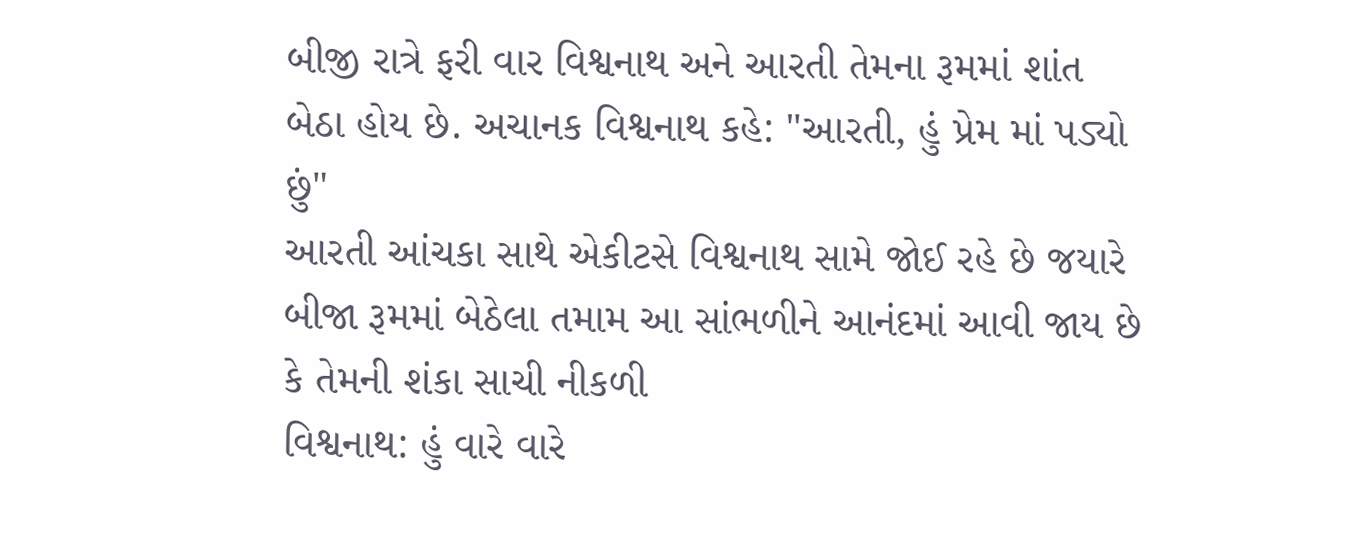બીજી રાત્રે ફરી વાર વિશ્વનાથ અને આરતી તેમના રૂમમાં શાંત બેઠા હોય છે. અચાનક વિશ્વનાથ કહે: "આરતી, હું પ્રેમ માં પડ્યો છું"
આરતી આંચકા સાથે એકીટસે વિશ્વનાથ સામે જોઈ રહે છે જયારે બીજા રૂમમાં બેઠેલા તમામ આ સાંભળીને આનંદમાં આવી જાય છે કે તેમની શંકા સાચી નીકળી
વિશ્વનાથ: હું વારે વારે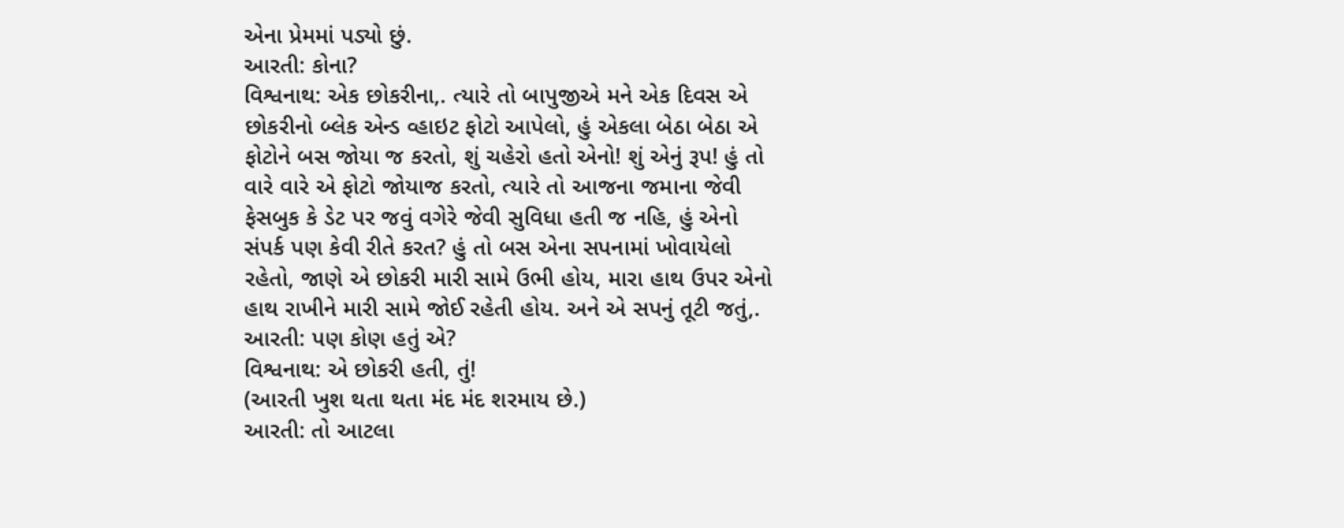એના પ્રેમમાં પડ્યો છું.
આરતી: કોના?
વિશ્વનાથ: એક છોકરીના,. ત્યારે તો બાપુજીએ મને એક દિવસ એ છોકરીનો બ્લેક એન્ડ વ્હાઇટ ફોટો આપેલો, હું એકલા બેઠા બેઠા એ ફોટોને બસ જોયા જ કરતો, શું ચહેરો હતો એનો! શું એનું રૂપ! હું તો વારે વારે એ ફોટો જોયાજ કરતો, ત્યારે તો આજના જમાના જેવી ફેસબુક કે ડેટ પર જવું વગેરે જેવી સુવિધા હતી જ નહિ, હું એનો સંપર્ક પણ કેવી રીતે કરત? હું તો બસ એના સપનામાં ખોવાયેલો રહેતો, જાણે એ છોકરી મારી સામે ઉભી હોય, મારા હાથ ઉપર એનો હાથ રાખીને મારી સામે જોઈ રહેતી હોય. અને એ સપનું તૂટી જતું,.
આરતી: પણ કોણ હતું એ?
વિશ્વનાથ: એ છોકરી હતી, તું!
(આરતી ખુશ થતા થતા મંદ મંદ શરમાય છે.)
આરતી: તો આટલા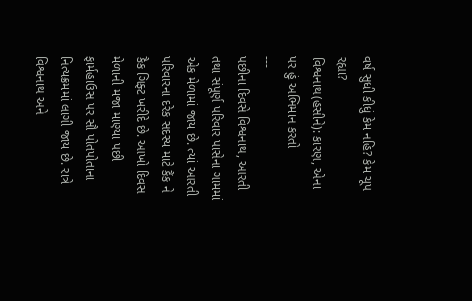વર્ષ સુધી કીધું કેમ નહિ? કેમ ચૂપ રહ્યા?
વિશ્વનાથ(હસીને): કારણ, એના પર હું અભિમાન કરતો
---
પછીના દિવસે વિશ્વનાથ, આરતી તથા સંપૂર્ણ પરિવાર પાસેના ગામમાં એક મેળામાં જાય છે. ત્યાં આરતી પરિવારના દરેક સદસ્ય માટે કૈંક ને કૈક ગિફ્ટ ખરીદે છે. આખો દિવસ મેળાની મજા માણ્યા પછી ફાર્મહાઉસ પર સૌ પોતપોતાના નિત્યક્રમમાં લાગી જાય છે. રાત્રે વિશ્વનાથ અને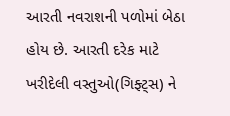આરતી નવરાશની પળોમાં બેઠા હોય છે. આરતી દરેક માટે ખરીદેલી વસ્તુઓ(ગિફ્ટ્સ) ને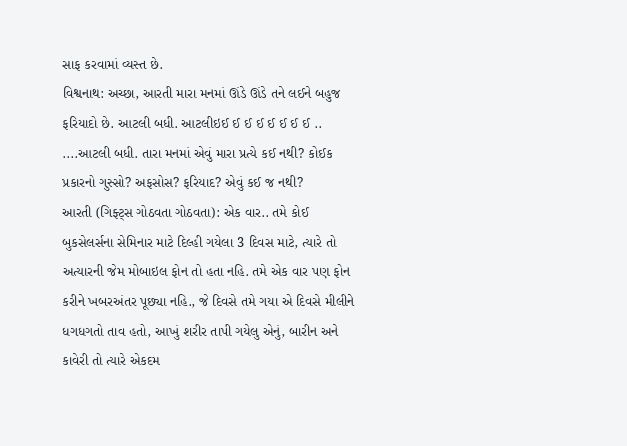સાફ કરવામાં વ્યસ્ત છે.
વિશ્વનાથ: અચ્છા, આરતી મારા મનમાં ઊંડે ઊંડે તને લઈને બહુજ ફરિયાદો છે. આટલી બધી. આટલીઇઈ ઈ ઈ ઈ ઈ ઈ ઈ ઈ .. ....આટલી બધી. તારા મનમાં એવું મારા પ્રત્યે કઈ નથી? કોઈક પ્રકારનો ગુસ્સો? અફસોસ? ફરિયાદ? એવું કઈ જ નથી?
આરતી (ગિફ્ટ્સ ગોઠવતા ગોઠવતા): એક વાર.. તમે કોઈ બુકસેલર્સના સેમિનાર માટે દિલ્હી ગયેલા 3 દિવસ માટે, ત્યારે તો અત્યારની જેમ મોબાઇલ ફોન તો હતા નહિ. તમે એક વાર પણ ફોન કરીને ખબરઅંતર પૂછ્યા નહિ., જે દિવસે તમે ગયા એ દિવસે મીલીને ધગધગતો તાવ હતો, આખું શરીર તાપી ગયેલુ એનું, બારીન અને કાવેરી તો ત્યારે એકદમ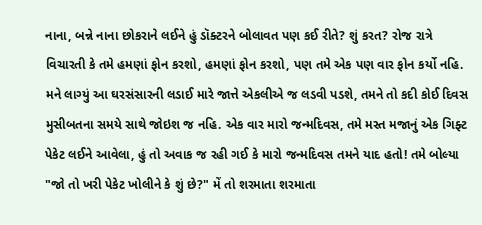નાના, બન્ને નાના છોકરાને લઈને હું ડૉક્ટરને બોલાવત પણ કઈ રીતે? શું કરત? રોજ રાત્રે વિચારતી કે તમે હમણાં ફોન કરશો, હમણાં ફોન કરશો, પણ તમે એક પણ વાર ફોન કર્યો નહિ. મને લાગ્યું આ ઘરસંસારની લડાઈ મારે જાત્તે એકલીએ જ લડવી પડશે, તમને તો કદી કોઈ દિવસ મુસીબતના સમયે સાથે જોઇશ જ નહિ. એક વાર મારો જન્મદિવસ, તમે મસ્ત મજાનું એક ગિફ્ટ પેકેટ લઈને આવેલા, હું તો અવાક જ રહી ગઈ કે મારો જન્મદિવસ તમને યાદ હતો! તમે બોલ્યા "જો તો ખરી પેકેટ ખોલીને કે શું છે?" મેં તો શરમાતા શરમાતા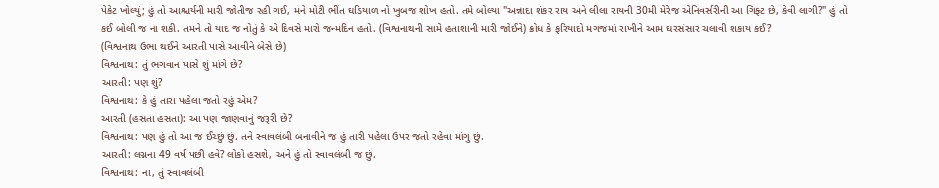પેકેટ ખોલ્યું; હું તો આશ્ચર્યની મારી જોતીજ રહી ગઈ, મને મોટી ભીંત ઘડિયાળ નો ખુબજ શોખ હતો. તમે બોલ્યા "અન્નાદા શંકર રાય અને લીલા રાયની 30મી મેરેજ એનિવર્સરીની આ ગિફ્ટ છે, કેવી લાગી?" હું તો કઈ બોલી જ ના શકી. તમને તો યાદ જ નોતું કે એ દિવસે મારો જન્મદિન હતો. (વિશ્વનાથની સામે હતાશાની મારી જોઈને) ક્રોધ કે ફરિયાદો મગજમાં રાખીને આમ ઘરસંસાર ચલાવી શકાય કઈ?
(વિશ્વનાથ ઉભા થઈને આરતી પાસે આવીને બેસે છે)
વિશ્વનાથ: તું ભગવાન પાસે શું માંગે છે?
આરતી: પણ શું?
વિશ્વનાથ: કે હું તારા પહેલા જતો રહું એમ?
આરતી (હસતા હસતા): આ પણ જાણવાનું જરૂરી છે?
વિશ્વનાથ: પણ હું તો આ જ ઈચ્છું છું. તને સ્વાવલંબી બનાવીને જ હું તારી પહેલા ઉપર જતો રહેવા માંગુ છું.
આરતી: લગ્નના 49 વર્ષ પછી હવે? લોકો હસશે, અને હું તો સ્વાવલંબી જ છું.
વિશ્વનાથ: ના, તું સ્વાવલંબી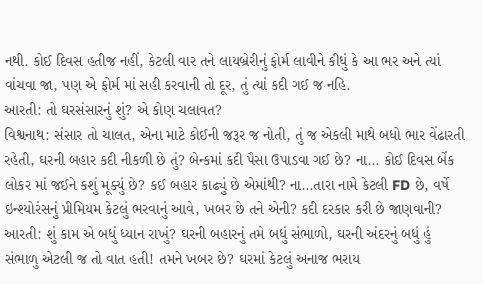નથી. કોઈ દિવસ હતીજ નહીં, કેટલી વાર તને લાયબ્રેરીનું ફોર્મ લાવીને કીધું કે આ ભર અને ત્યાં વાંચવા જા, પણ એ ફોર્મ માં સહી કરવાની તો દૂર, તું ત્યાં કદી ગઈ જ નહિ.
આરતી: તો ઘરસંસારનું શું? એ કોણ ચલાવત?
વિશ્વનાથ: સંસાર તો ચાલત, એના માટે કોઈની જરૂર જ નોતી, તું જ એકલી માથે બધો ભાર વેંઢારતી રહેતી, ઘરની બહાર કદી નીકળી છે તું? બેન્કમાં કદી પૈસા ઉપાડવા ગઈ છે? ના... કોઈ દિવસ બેંક લોકર માં જઈને કશું મૂક્યું છે? કઈ બહાર કાઢ્યું છે એમાંથી? ના...તારા નામે કેટલી FD છે, વર્ષે ઇન્શ્યોરંસનું પ્રીમિયમ કેટલું ભરવાનું આવે, ખબર છે તને એની? કદી દરકાર કરી છે જાણવાની?
આરતી: શું કામ એ બધું ધ્યાન રાખું? ઘરની બહારનું તમે બધું સંભાળો, ઘરની અંદરનું બધું હું સંભાળુ એટલી જ તો વાત હતી! તમને ખબર છે? ઘરમાં કેટલું અનાજ ભરાય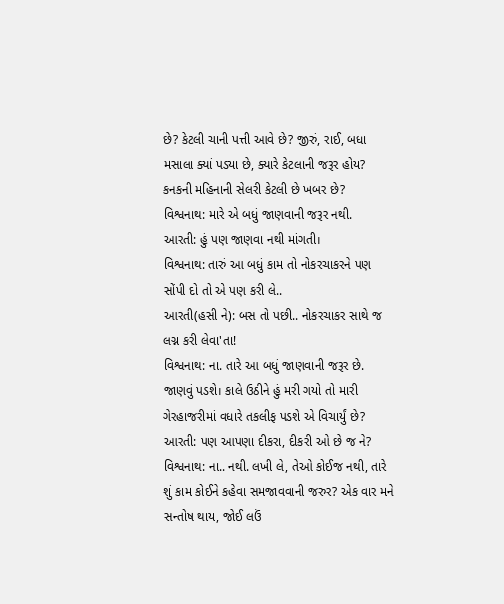છે? કેટલી ચાની પત્તી આવે છે? જીરું, રાઈ, બધા મસાલા ક્યાં પડ્યા છે, ક્યારે કેટલાની જરૂર હોય? કનકની મહિનાની સેલરી કેટલી છે ખબર છે?
વિશ્વનાથ: મારે એ બધું જાણવાની જરૂર નથી.
આરતી: હું પણ જાણવા નથી માંગતી।
વિશ્વનાથ: તારું આ બધું કામ તો નોકરચાકરને પણ સોંપી દો તો એ પણ કરી લે..
આરતી(હસી ને): બસ તો પછી.. નોકરચાકર સાથે જ લગ્ન કરી લેવા'તા!
વિશ્વનાથ: ના. તારે આ બધું જાણવાની જરૂર છે. જાણવું પડશે। કાલે ઉઠીને હું મરી ગયો તો મારી ગેરહાજરીમાં વધારે તકલીફ પડશે એ વિચાર્યું છે?
આરતી: પણ આપણા દીકરા, દીકરી ઓ છે જ ને?
વિશ્વનાથ: ના.. નથી. લખી લે, તેઓ કોઈજ નથી, તારે શું કામ કોઈને કહેવા સમજાવવાની જરુર? એક વાર મને સન્તોષ થાય, જોઈ લઉં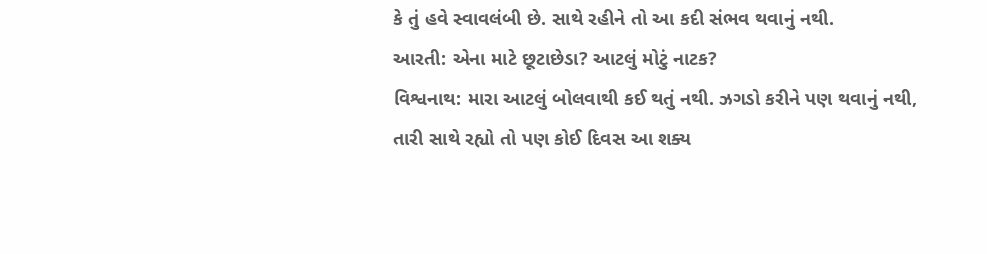કે તું હવે સ્વાવલંબી છે. સાથે રહીને તો આ કદી સંભવ થવાનું નથી.
આરતી: એના માટે છૂટાછેડા? આટલું મોટું નાટક?
વિશ્વનાથ: મારા આટલું બોલવાથી કઈ થતું નથી. ઝગડો કરીને પણ થવાનું નથી, તારી સાથે રહ્યો તો પણ કોઈ દિવસ આ શક્ય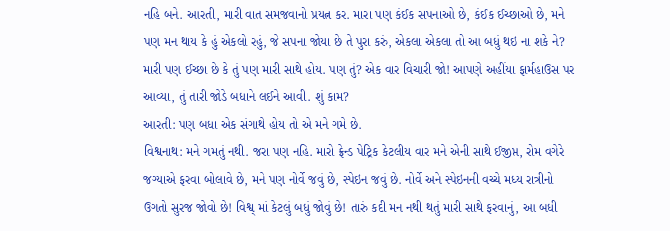નહિ બને. આરતી, મારી વાત સમજવાનો પ્રયત્ન કર. મારા પણ કંઈક સપનાઓ છે, કંઈક ઈચ્છાઓ છે, મને પણ મન થાય કે હું એકલો રહું, જે સપના જોયા છે તે પુરા કરું, એકલા એકલા તો આ બધું થઇ ના શકે ને? મારી પણ ઈચ્છા છે કે તું પણ મારી સાથે હોય. પણ તું? એક વાર વિચારી જો! આપણે અહીંયા ફાર્મહાઉસ પર આવ્યા, તું તારી જોડે બધાને લઈને આવી. શું કામ?
આરતી: પણ બધા એક સંગાથે હોય તો એ મને ગમે છે.
વિશ્વનાથ: મને ગમતું નથી. જરા પણ નહિ. મારો ફ્રેન્ડ પેટ્રિક કેટલીય વાર મને એની સાથે ઈજીપ્ત, રોમ વગેરે જગ્યાએ ફરવા બોલાવે છે, મને પણ નોર્વે જવું છે, સ્પેઇન જવું છે. નોર્વે અને સ્પેઇનની વચ્ચે મધ્ય રાત્રીનો ઉગતો સુરજ જોવો છે! વિશ્વ્ માં કેટલું બધું જોવું છે! તારું કદી મન નથી થતું મારી સાથે ફરવાનું, આ બધી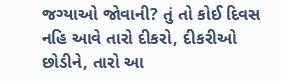જગ્યાઓ જોવાની? તું તો કોઈ દિવસ નહિ આવે તારો દીકરો, દીકરીઓ છોડીને, તારો આ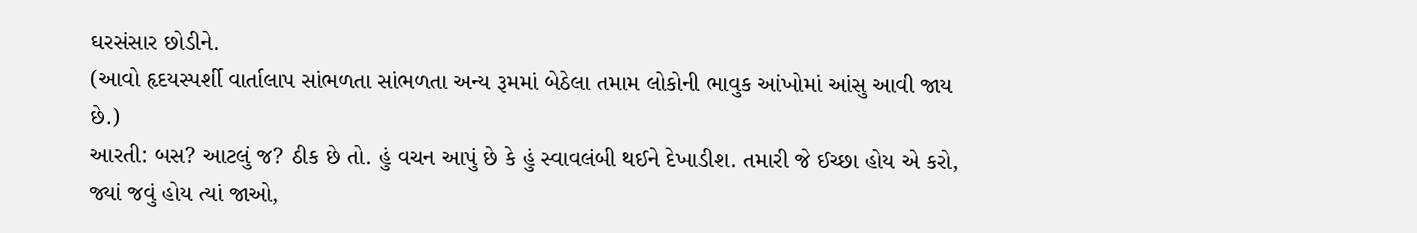ઘરસંસાર છોડીને.
(આવો હૃદયસ્પર્શી વાર્તાલાપ સાંભળતા સાંભળતા અન્ય રૂમમાં બેઠેલા તમામ લોકોની ભાવુક આંખોમાં આંસુ આવી જાય છે.)
આરતી: બસ? આટલું જ? ઠીક છે તો. હું વચન આપું છે કે હું સ્વાવલંબી થઈને દેખાડીશ. તમારી જે ઈચ્છા હોય એ કરો, જ્યાં જવું હોય ત્યાં જાઓ,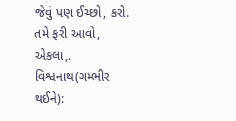જેવું પણ ઈચ્છો, કરો. તમે ફરી આવો, એકલા,.
વિશ્વનાથ(ગમ્ભીર થઈને):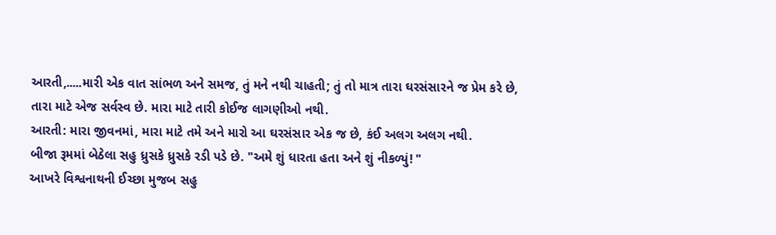આરતી,.....મારી એક વાત સાંભળ અને સમજ, તું મને નથી ચાહતી; તું તો માત્ર તારા ઘરસંસારને જ પ્રેમ કરે છે, તારા માટે એજ સર્વસ્વ છે. મારા માટે તારી કોઈજ લાગણીઓ નથી.
આરતી: મારા જીવનમાં, મારા માટે તમે અને મારો આ ઘરસંસાર એક જ છે, કંઈ અલગ અલગ નથી.
બીજા રૂમમાં બેઠેલા સહુ ધ્રુસકે ધ્રુસકે રડી પડે છે. "અમે શું ધારતા હતા અને શું નીકળ્યું! "
આખરે વિશ્વનાથની ઈચ્છા મુજબ સહુ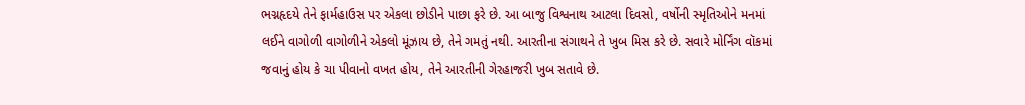ભગ્નહૃદયે તેને ફાર્મહાઉસ પર એકલા છોડીને પાછા ફરે છે. આ બાજુ વિશ્વનાથ આટલા દિવસો, વર્ષોની સ્મૃતિઓને મનમાં લઈને વાગોળી વાગોળીને એકલો મૂંઝાય છે, તેને ગમતું નથી. આરતીના સંગાથને તે ખુબ મિસ કરે છે. સવારે મોર્નિંગ વૉકમાં જવાનું હોય કે ચા પીવાનો વખત હોય, તેને આરતીની ગેરહાજરી ખુબ સતાવે છે.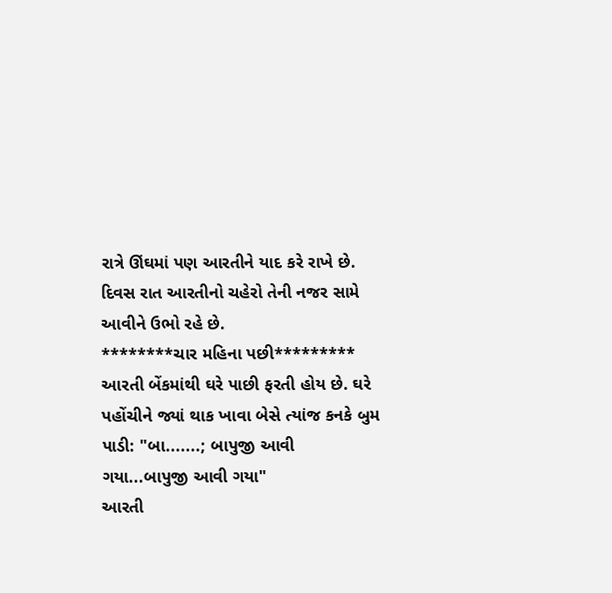રાત્રે ઊંઘમાં પણ આરતીને યાદ કરે રાખે છે. દિવસ રાત આરતીનો ચહેરો તેની નજર સામે આવીને ઉભો રહે છે.
********ચાર મહિના પછી*********
આરતી બેંકમાંથી ઘરે પાછી ફરતી હોય છે. ઘરે પહોંચીને જ્યાં થાક ખાવા બેસે ત્યાંજ કનકે બુમ પાડી: "બા.......; બાપુજી આવી ગયા...બાપુજી આવી ગયા"
આરતી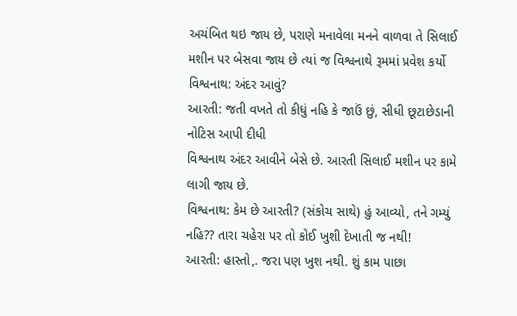અચંબિત થઇ જાય છે, પરાણે મનાવેલા મનને વાળવા તે સિલાઈ મશીન પર બેસવા જાય છે ત્યાં જ વિશ્વનાથે રૂમમાં પ્રવેશ કર્યો
વિશ્વનાથ: અંદર આવું?
આરતી: જતી વખતે તો કીધું નહિ કે જાઉં છું, સીધી છૂટાછેડાની નોટિસ આપી દીધી
વિશ્વનાથ અંદર આવીને બેસે છે. આરતી સિલાઈ મશીન પર કામે લાગી જાય છે.
વિશ્વનાથ: કેમ છે આરતી? (સંકોચ સાથે) હું આવ્યો, તને ગમ્યું નહિ?? તારા ચહેરા પર તો કોઈ ખુશી દેખાતી જ નથી!
આરતી: હાસ્તો,. જરા પણ ખુશ નથી. શું કામ પાછા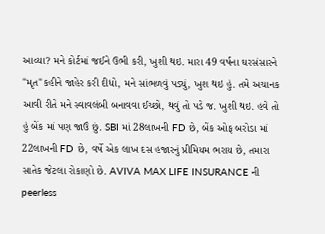આવ્યા? મને કોર્ટમાં જઈને ઉભી કરી, ખુશી થઇ. મારા 49 વર્ષના ઘરસંસારને "મૃત"કહીને જાહેર કરી દીધો, મને સાંભળવું પડ્યું, ખુશ થઇ હું. તમે અચાનક આવી રીતે મને સ્વાવલંબી બનાવવા ઈચ્છો, થવું તો પડે જ. ખુશી થઇ. હવે તો હું બેંક માં પણ જાઉં છું. SBI માં 28લાખની FD છે, બેંક ઓફ બરોડા માં 22લાખની FD છે, વર્ષે એક લાખ દસ હજારનું પ્રીમિયમ ભરાય છે, તમારા સાતેક જેટલા રોકાણો છે. AVIVA MAX LIFE INSURANCE ની peerless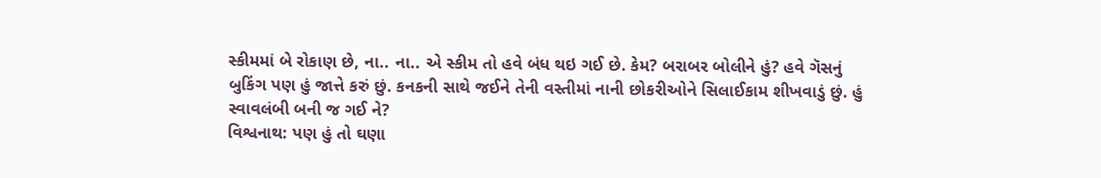સ્કીમમાં બે રોકાણ છે, ના.. ના.. એ સ્કીમ તો હવે બંધ થઇ ગઈ છે. કેમ? બરાબર બોલીને હું? હવે ગૅસનું બુકિંગ પણ હું જાત્તે કરું છું. કનકની સાથે જઈને તેની વસ્તીમાં નાની છોકરીઓને સિલાઈકામ શીખવાડું છું. હું સ્વાવલંબી બની જ ગઈ ને?
વિશ્વનાથ: પણ હું તો ઘણા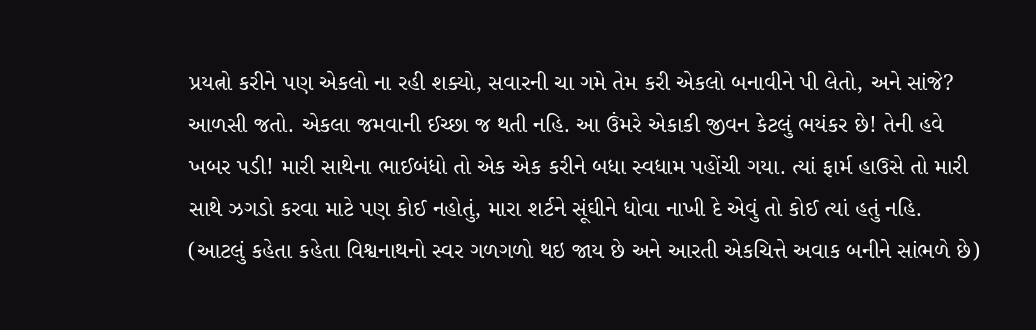પ્રયત્નો કરીને પણ એકલો ના રહી શક્યો, સવારની ચા ગમે તેમ કરી એકલો બનાવીને પી લેતો, અને સાંજે? આળસી જતો. એકલા જમવાની ઈચ્છા જ થતી નહિ. આ ઉંમરે એકાકી જીવન કેટલું ભયંકર છે! તેની હવે ખબર પડી! મારી સાથેના ભાઈબંધો તો એક એક કરીને બધા સ્વધામ પહોંચી ગયા. ત્યાં ફાર્મ હાઉસે તો મારી સાથે ઝગડો કરવા માટે પણ કોઈ નહોતું, મારા શર્ટને સૂંઘીને ધોવા નાખી દે એવું તો કોઈ ત્યાં હતું નહિ.
(આટલું કહેતા કહેતા વિશ્વનાથનો સ્વર ગળગળો થઇ જાય છે અને આરતી એકચિત્તે અવાક બનીને સાંભળે છે)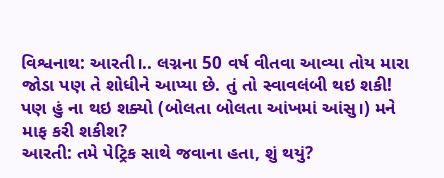વિશ્વનાથ: આરતી।.. લગ્નના 50 વર્ષ વીતવા આવ્યા તોય મારા જોડા પણ તે શોધીને આપ્યા છે. તું તો સ્વાવલંબી થઇ શકી! પણ હું ના થઇ શક્યો (બોલતા બોલતા આંખમાં આંસુ।) મને માફ કરી શકીશ?
આરતી: તમે પેટ્રિક સાથે જવાના હતા, શું થયું?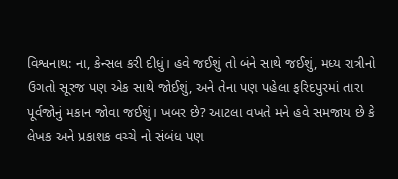વિશ્વનાથ: ના, કેન્સલ કરી દીધું। હવે જઈશું તો બંને સાથે જઈશું, મધ્ય રાત્રીનો ઉગતો સૂરજ પણ એક સાથે જોઈશું, અને તેના પણ પહેલા ફરિદપુરમાં તારા પૂર્વજોનું મકાન જોવા જઈશું। ખબર છે? આટલા વખતે મને હવે સમજાય છે કે લેખક અને પ્રકાશક વચ્ચે નો સંબંધ પણ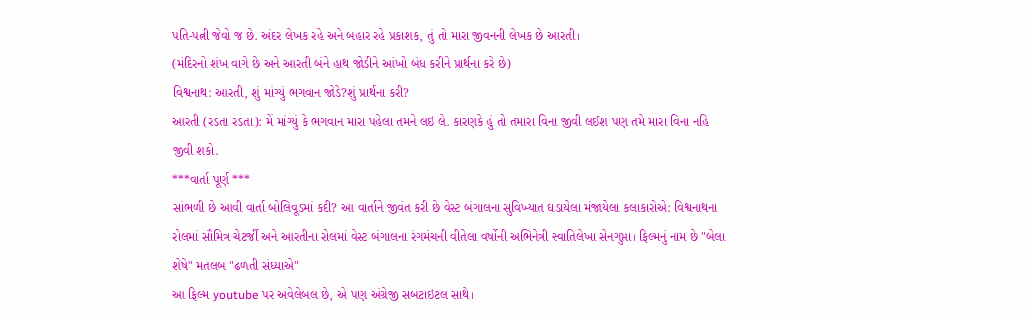પતિ-પત્ની જેવો જ છે. અંદર લેખક રહે અને બહાર રહે પ્રકાશક, તું તો મારા જીવનની લેખક છે આરતી।
(મંદિરનો શંખ વાગે છે અને આરતી બંને હાથ જોડીને આંખો બંધ કરીને પ્રાર્થના કરે છે)
વિશ્વનાથ: આરતી, શું માંગ્યું ભગવાન જોડે?શું પ્રાર્થના કરી?
આરતી (રડતા રડતા): મેં માંગ્યું કે ભગવાન મારા પહેલા તમને લઇ લે. કારણકે હું તો તમારા વિના જીવી લઈશ પણ તમે મારા વિના નહિ જીવી શકો.
***વાર્તા પૂર્ણ ***
સાંભળી છે આવી વાર્તા બોલિવૂડમાં કદી? આ વાર્તાને જીવંત કરી છે વેસ્ટ બંગાલના સુવિખ્યાત ઘડાયેલા મંજાયેલા કલાકારોએ: વિશ્વનાથના રોલમાં સૌમિત્ર ચેટર્જી અને આરતીના રોલમાં વેસ્ટ બંગાલના રંગમંચની વીતેલા વર્ષોની અભિનેત્રી સ્વાતિલેખા સેનગુપ્તા। ફિલ્મનું નામ છે "બેલા શેષે" મતલબ "ઢળતી સંધ્યાએ"
આ ફિલ્મ youtube પર અવેલેબલ છે, એ પણ અંગ્રેજી સબટાઇટલ સાથે।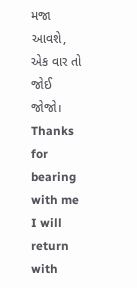મજા આવશે, એક વાર તો જોઈ જોજો।
Thanks for bearing with me
I will return with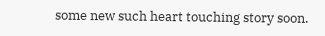some new such heart touching story soon.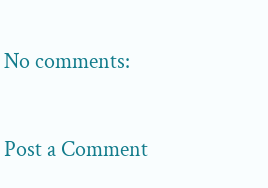No comments:

Post a Comment